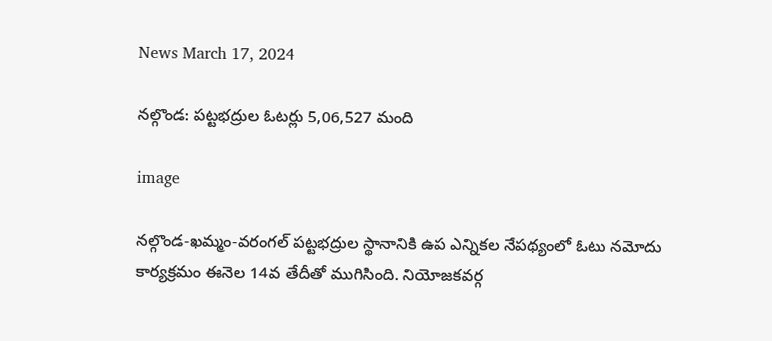News March 17, 2024

నల్గొండ: పట్టభద్రుల ఓటర్లు 5,06,527 మంది

image

నల్గొండ-ఖమ్మం-వరంగల్ పట్టభద్రుల స్థానానికి ఉప ఎన్నికల నేపథ్యంలో ఓటు నమోదు కార్యక్రమం ఈనెల 14వ తేదీతో ముగిసింది. నియోజకవర్గ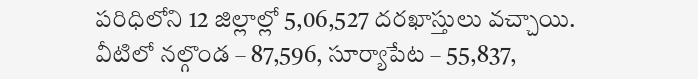పరిధిలోని 12 జిల్లాల్లో 5,06,527 దరఖాస్తులు వచ్చాయి. వీటిలో నల్గొండ – 87,596, సూర్యాపేట – 55,837,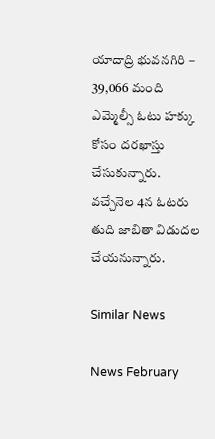యాదాద్రి భువనగిరి – 39,066 మంది ఎమ్మెల్సీ ఓటు హక్కు కోసం దరఖాస్తు చేసుకున్నారు. వచ్చేనెల 4న ఓటరు తుది జాబితా విడుదల చేయనున్నారు.

Similar News

News February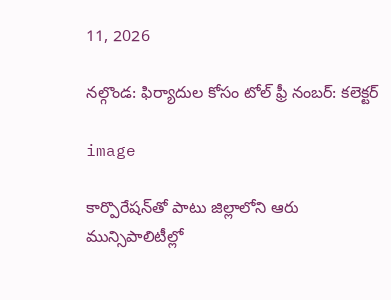11, 2026

నల్గొండ: ఫిర్యాదుల కోసం టోల్ ఫ్రీ నంబర్: కలెక్టర్

image

కార్పొరేషన్‌తో పాటు జిల్లాలోని ఆరు మున్సిపాలిటీల్లో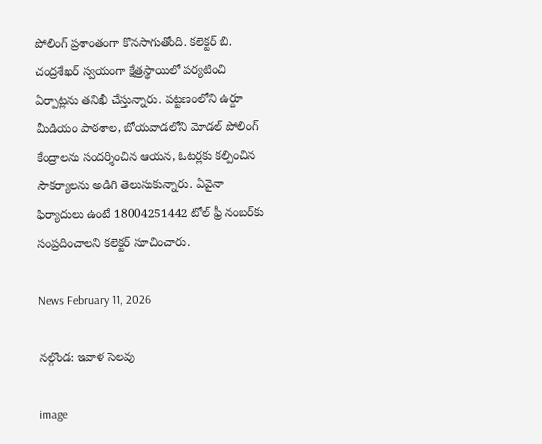పోలింగ్ ప్రశాంతంగా కొనసాగుతోంది. కలెక్టర్ బి. చంద్రశేఖర్ స్వయంగా క్షేత్రస్థాయిలో పర్యటించి ఏర్పాట్లను తనిఖీ చేస్తున్నారు. పట్టణంలోని ఉర్దూ మీడియం పాఠశాల, బోయవాడలోని మోడల్ పోలింగ్ కేంద్రాలను సందర్శించిన ఆయన, ఓటర్లకు కల్పించిన సౌకర్యాలను అడిగి తెలుసుకున్నారు. ఏవైనా ఫిర్యాదులు ఉంటే 18004251442 టోల్ ఫ్రీ నంబర్‌కు సంప్రదించాలని కలెక్టర్ సూచించారు.

News February 11, 2026

నల్గొండ: ఇవాళ సెలవు

image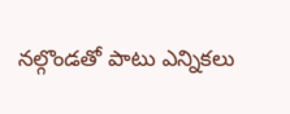నల్గొండతో పాటు ఎన్నికలు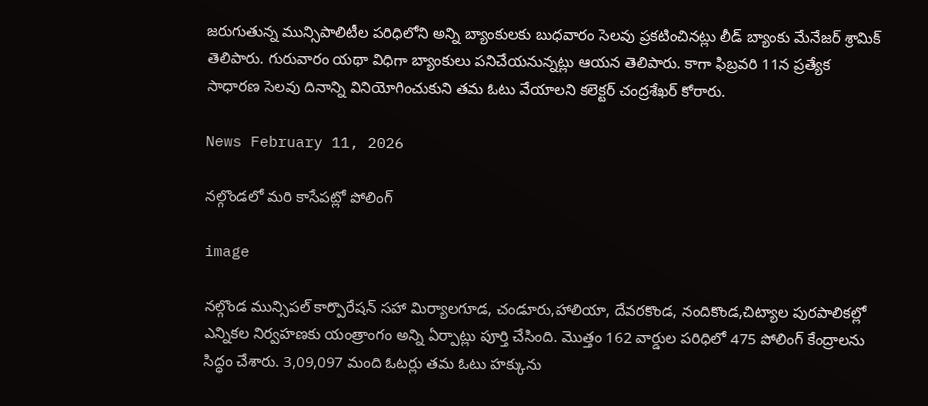జరుగుతున్న మున్సిపాలిటీల పరిధిలోని అన్ని బ్యాంకులకు బుధవారం సెలవు ప్రకటించినట్లు లీడ్ బ్యాంకు మేనేజర్ శ్రామిక్ తెలిపారు. గురువారం యథా విధిగా బ్యాంకులు పనిచేయనున్నట్లు ఆయన తెలిపారు. కాగా ఫిబ్రవరి 11న ప్రత్యేక సాధారణ సెలవు దినాన్ని వినియోగించుకుని తమ ఓటు వేయాలని కలెక్టర్ చంద్రశేఖర్ కోరారు.

News February 11, 2026

నల్గొండలో మరి కాసేపట్లో పోలింగ్‌

image

నల్గొండ మున్సిపల్ కార్పొరేషన్ సహా మిర్యాలగూడ, చండూరు,హాలియా, దేవరకొండ, నందికొండ,చిట్యాల పురపాలికల్లో ఎన్నికల నిర్వహణకు యంత్రాంగం అన్ని ఏర్పాట్లు పూర్తి చేసింది. మొత్తం 162 వార్డుల పరిధిలో 475 పోలింగ్ కేంద్రాలను సిద్ధం చేశారు. 3,09,097 మంది ఓటర్లు తమ ఓటు హక్కును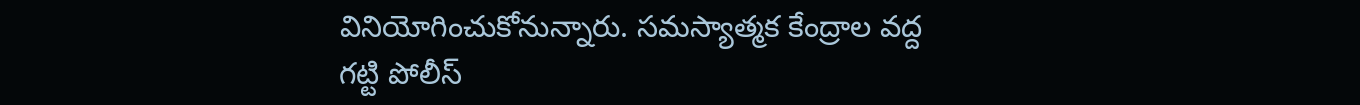వినియోగించుకోనున్నారు. సమస్యాత్మక కేంద్రాల వద్ద గట్టి పోలీస్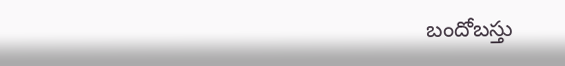బందోబస్తు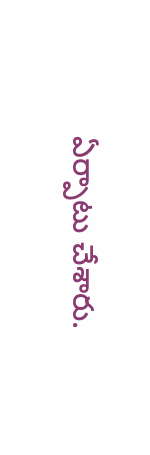ఏర్పాటు చేశారు.